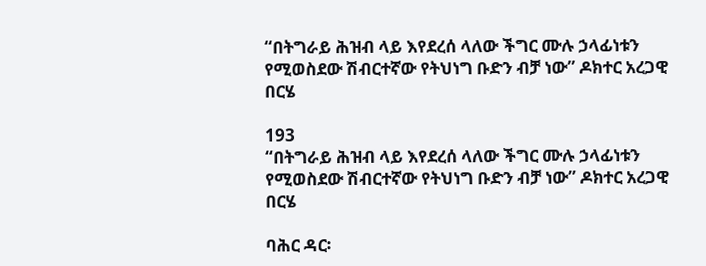“በትግራይ ሕዝብ ላይ እየደረሰ ላለው ችግር ሙሉ ኃላፊነቱን የሚወስደው ሽብርተኛው የትህነግ ቡድን ብቻ ነው” ዶክተር አረጋዊ በርሄ

193
“በትግራይ ሕዝብ ላይ እየደረሰ ላለው ችግር ሙሉ ኃላፊነቱን የሚወስደው ሽብርተኛው የትህነግ ቡድን ብቻ ነው” ዶክተር አረጋዊ በርሄ

ባሕር ዳር፡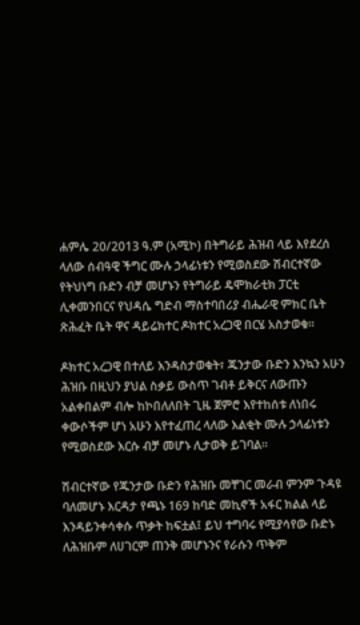ሐምሌ 20/2013 ዓ.ም (አሚኮ) በትግራይ ሕዝብ ላይ እየደረሰ ላለው ሰብዓዊ ችግር ሙሉ ኃላፊነቱን የሚወስደው ሽብርተኛው የትህነግ ቡድን ብቻ መሆኑን የትግራይ ዴሞክራቲክ ፓርቲ ሊቀመንበርና የህዳሴ ግድብ ማስተባበሪያ ብሔራዊ ምክር ቤት ጽሕፈት ቤት ዋና ዳይሬክተር ዶክተር አረጋዊ በርሄ አስታወቁ።

ዶክተር አረጋዊ በተለይ እንዳስታወቁት፣ ጁንታው ቡድን እንኳን አሁን ሕዝቡ በዚህን ያህል ስቃይ ውስጥ ገብቶ ይቅርና ለውጡን አልቀበልም ብሎ ከኮበለለበት ጊዜ ጀምሮ እየተከሰቱ ለነበሩ ቀውሶችም ሆነ አሁን እየተፈጠረ ላለው እልቂት ሙሉ ኃላፊነቱን የሚወስደው እርሱ ብቻ መሆኑ ሊታወቅ ይገባል።

ሽብርተኛው የጁንታው ቡድን የሕዝቡ መቸገር መራብ ምንም ጉዳዩ ባለመሆኑ እርዳታ የጫኑ 169 ከባድ መኪኖች አፋር ክልል ላይ እንዳይንቀሳቀሱ ጥቃት ከፍቷል፤ ይህ ተግባሩ የሚያሳየው ቡድኑ ለሕዝቡም ለሀገርም ጠንቅ መሆኑንና የራሱን ጥቅም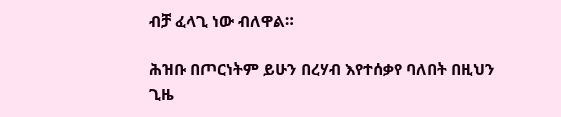ብቻ ፈላጊ ነው ብለዋል።

ሕዝቡ በጦርነትም ይሁን በረሃብ እየተሰቃየ ባለበት በዚህን ጊዜ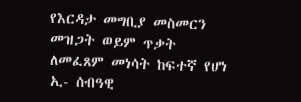የእርዳታ መግቢያ መስመርን መዝጋት ወይም ጥቃት ለመፈጸም መነሳት ከፍተኛ የሆነ ኢ- ሰብዓዊ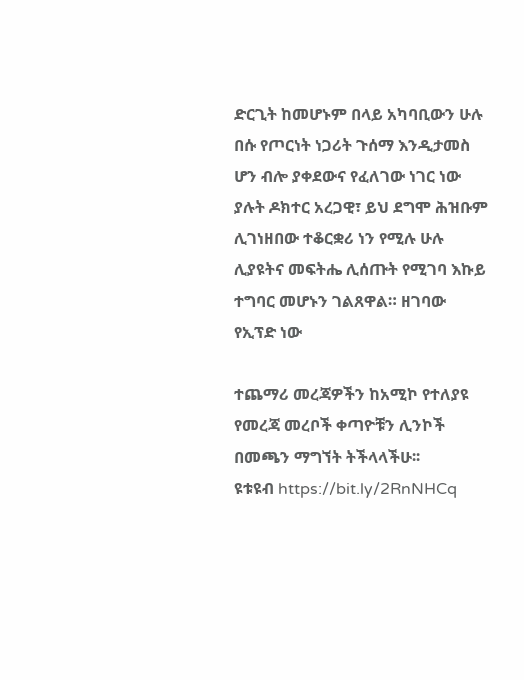ድርጊት ከመሆኑም በላይ አካባቢውን ሁሉ በሱ የጦርነት ነጋሪት ጉሰማ እንዲታመስ ሆን ብሎ ያቀደውና የፈለገው ነገር ነው ያሉት ዶክተር አረጋዊ፣ ይህ ደግሞ ሕዝቡም ሊገነዘበው ተቆርቋሪ ነን የሚሉ ሁሉ ሊያዩትና መፍትሔ ሊሰጡት የሚገባ እኩይ ተግባር መሆኑን ገልጸዋል። ዘገባው የኢፕድ ነው

ተጨማሪ መረጃዎችን ከአሚኮ የተለያዩ የመረጃ መረቦች ቀጣዮቹን ሊንኮች በመጫን ማግኘት ትችላላችሁ፡፡
ዩቱዩብ https://bit.ly/2RnNHCq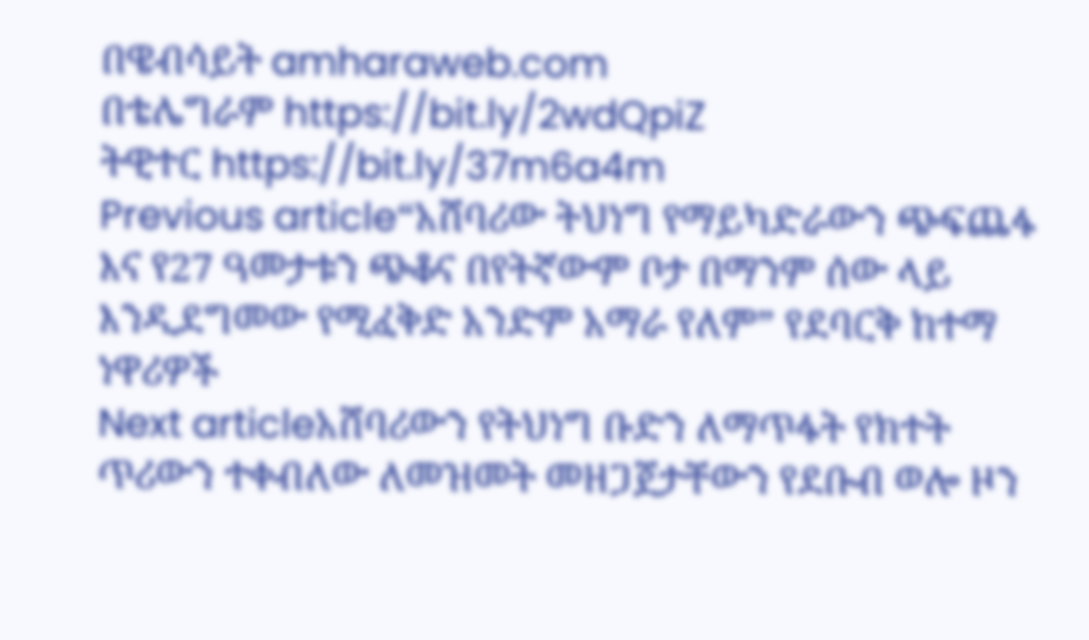በዌብሳይት amharaweb.com
በቴሌግራም https://bit.ly/2wdQpiZ
ትዊተር https://bit.ly/37m6a4m
Previous article“አሸባሪው ትህነግ የማይካድራውን ጭፍጨፋ እና የ27 ዓመታቱን ጭቆና በየትኛውም ቦታ በማንም ሰው ላይ እንዲደግመው የሚፈቅድ አንድም አማራ የለም” የደባርቅ ከተማ ነዋሪዎች
Next articleአሸባሪውን የትህነግ ቡድን ለማጥፋት የክተት ጥሪውን ተቀብለው ለመዝመት መዘጋጀታቸውን የደቡብ ወሎ ዞን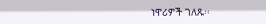ነዋሪዎች ገለጹ፡፡